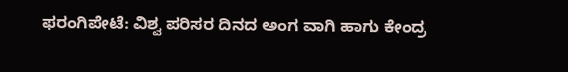ಫರಂಗಿಪೇಟೆ: ವಿಶ್ವ ಪರಿಸರ ದಿನದ ಅಂಗ ವಾಗಿ ಹಾಗು ಕೇಂದ್ರ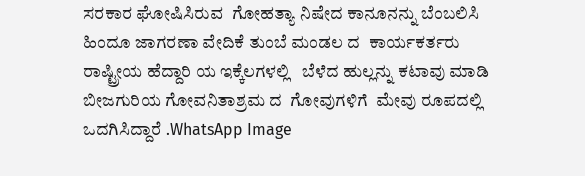ಸರಕಾರ ಘೋಷಿಸಿರುವ  ಗೋಹತ್ಯಾ ನಿಷೇದ ಕಾನೂನನ್ನು ಬೆಂಬಲಿಸಿ  ಹಿಂದೂ ಜಾಗರಣಾ ವೇದಿಕೆ ತುಂಬೆ ಮಂಡಲ ದ  ಕಾರ್ಯಕರ್ತರು  ರಾಷ್ಟ್ರೀಯ ಹೆದ್ದಾರಿ ಯ ಇಕ್ಕೆಲಗಳಲ್ಲಿ   ಬೆಳೆದ ಹುಲ್ಲನ್ನು ಕಟಾವು ಮಾಡಿ ಬೀಜಗುರಿಯ ಗೋವನಿತಾಶ್ರಮ ದ  ಗೋವುಗಳಿಗೆ  ಮೇವು ರೂಪದಲ್ಲಿ ಒದಗಿಸಿದ್ದಾರೆ .WhatsApp Image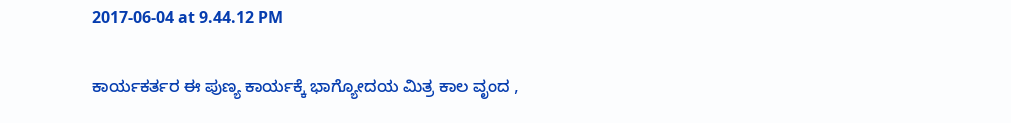2017-06-04 at 9.44.12 PM

ಕಾರ್ಯಕರ್ತರ ಈ ಪುಣ್ಯ ಕಾರ್ಯಕ್ಕೆ ಭಾಗ್ಯೋದಯ ಮಿತ್ರ ಕಾಲ ವೃಂದ ,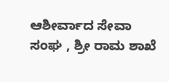ಆಶೀರ್ವಾದ ಸೇವಾ ಸಂಘ , ಶ್ರೀ ರಾಮ ಶಾಖೆ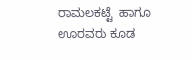ರಾಮಲಕಟ್ಟೆ  ಹಾಗೂ ಊರವರು ಕೂಡ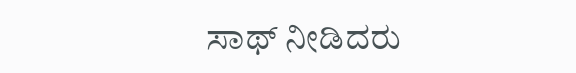ಸಾಥ್ ನೀಡಿದರು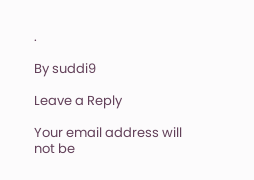.

By suddi9

Leave a Reply

Your email address will not be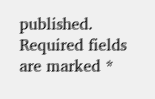published. Required fields are marked *